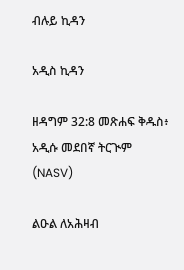ብሉይ ኪዳን

አዲስ ኪዳን

ዘዳግም 32:8 መጽሐፍ ቅዱስ፥ አዲሱ መደበኛ ትርጒም (NASV)

ልዑል ለአሕዛብ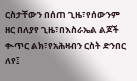ርስታቸውን በሰጠ ጊዜ፣የሰውንም ዘር በለያየ ጊዜ፣በእስራኤል ልጆች ቊጥር ልክ፣የአሕዛብን ርስት ድንበር ለየ፤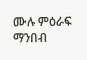ሙሉ ምዕራፍ ማንበብ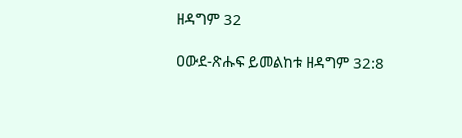ዘዳግም 32

ዐውደ-ጽሑፍ ይመልከቱ ዘዳግም 32:8